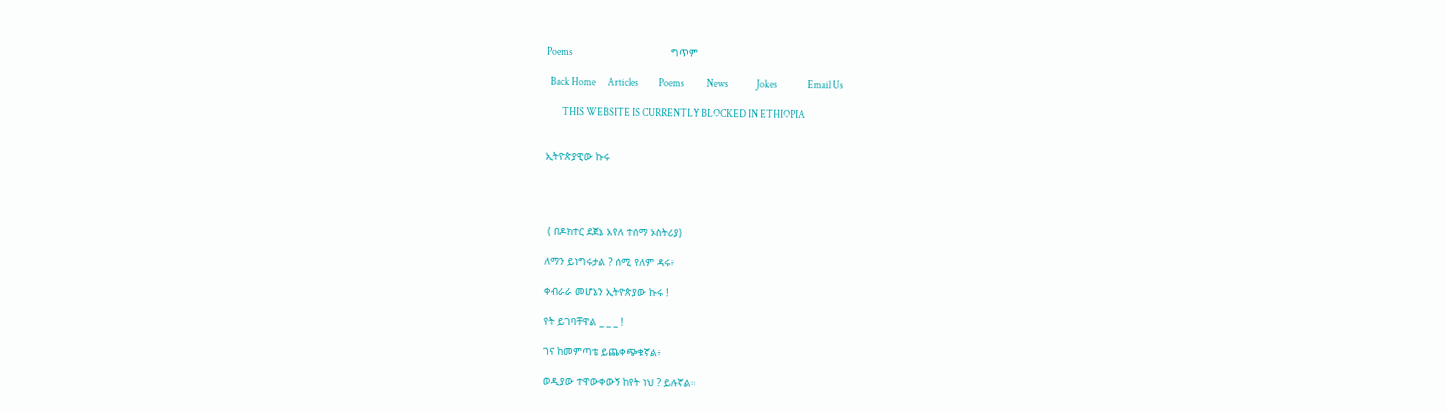Poems                                                 ግጥም

  Back Home      Articles          Poems           News              Jokes               Email Us

        THIS WEBSITE IS CURRENTLY BLOCKED IN ETHIOPIA


ኢትዮጵያዊው ኩሩ




 ( በዶክተር ደጀኔ አየለ ተሰማ ኦስትሪያ)

ለማን ይነግሩታል ? ሰሚ የለም ዳሩ፥

ቀብራራ መሆኔን ኢትዮጵያው ኩሩ !

የት ይገባቸዋል _ _ _ !

ገና ከመምጣቴ ይጨቀጭቁኛል፥

ወዲያው ተዋውቀውኝ ከየት ነህ ? ይሉኛል።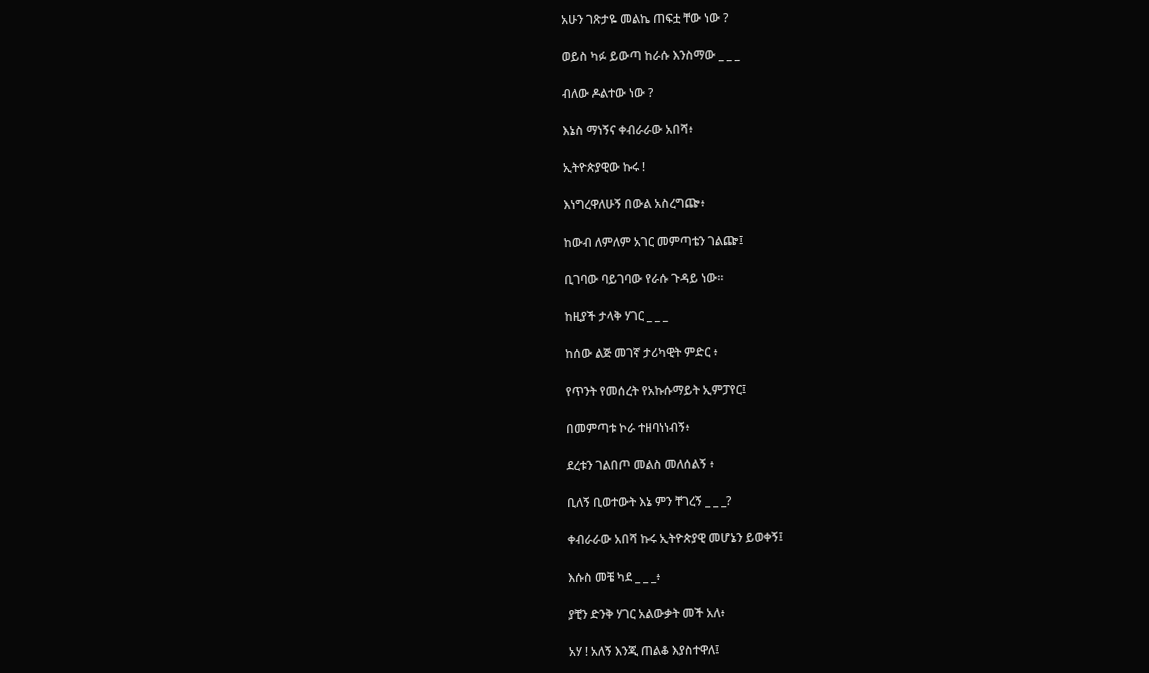አሁን ገጽታዬ መልኬ ጠፍቷ ቸው ነው ?

ወይስ ካፉ ይውጣ ከራሱ እንስማው _ _ _

ብለው ዶልተው ነው ?

እኔስ ማነኝና ቀብራራው አበሻ፥

ኢትዮጵያዊው ኩሩ !

እነግረዋለሁኝ በውል አስረግጬ፥

ከውብ ለምለም አገር መምጣቴን ገልጬ፤

ቢገባው ባይገባው የራሱ ጉዳይ ነው።

ከዚያች ታላቅ ሃገር _ _ _

ከሰው ልጅ መገኛ ታሪካዊት ምድር ፥

የጥንት የመሰረት የአኩሱማይት ኢምፓየር፤

በመምጣቱ ኮራ ተዘባነነብኝ፥

ደረቱን ገልበጦ መልስ መለሰልኝ ፥

ቢለኝ ቢወተውት እኔ ምን ቸገረኝ _ _ _?

ቀብራራው አበሻ ኩሩ ኢትዮጵያዊ መሆኔን ይወቀኝ፤

እሱስ መቼ ካደ _ _ _፥

ያቺን ድንቅ ሃገር አልውቃት መች አለ፥

አሃ ! አለኝ እንጂ ጠልቆ እያስተዋለ፤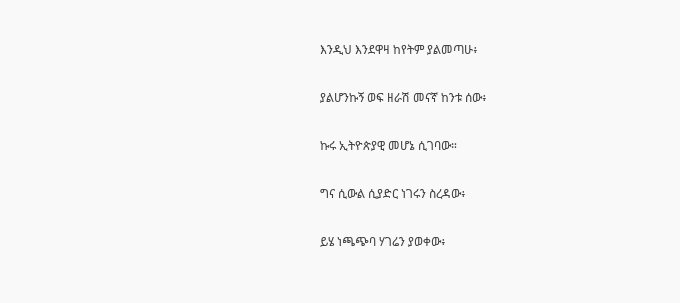እንዲህ እንደዋዛ ከየትም ያልመጣሁ፥

ያልሆንኩኝ ወፍ ዘራሽ መናኛ ከንቱ ሰው፥

ኩሩ ኢትዮጵያዊ መሆኔ ሲገባው።

ግና ሲውል ሲያድር ነገሩን ስረዳው፥

ይሄ ነጫጭባ ሃገሬን ያወቀው፥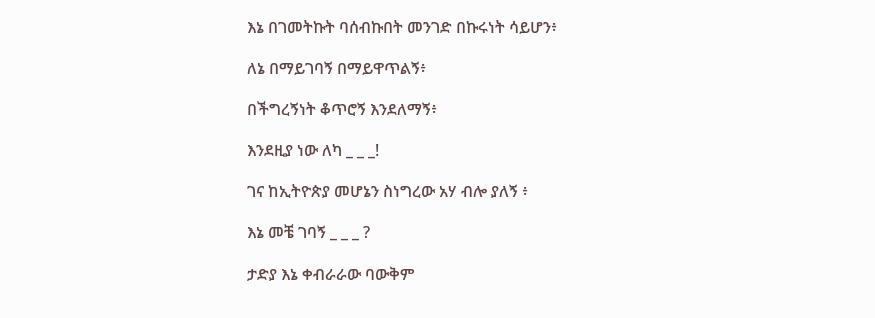እኔ በገመትኩት ባሰብኩበት መንገድ በኩሩነት ሳይሆን፥

ለኔ በማይገባኝ በማይዋጥልኝ፥

በችግረኝነት ቆጥሮኝ እንደለማኝ፥

እንደዚያ ነው ለካ _ _ _!

ገና ከኢትዮጵያ መሆኔን ስነግረው አሃ ብሎ ያለኝ ፥

እኔ መቼ ገባኝ _ _ _ ?

ታድያ እኔ ቀብራራው ባውቅም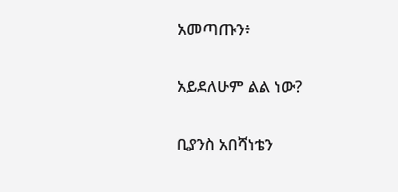አመጣጡን፥

አይደለሁም ልል ነው?

ቢያንስ አበሻነቴን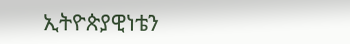ኢትዮጵያዊነቴን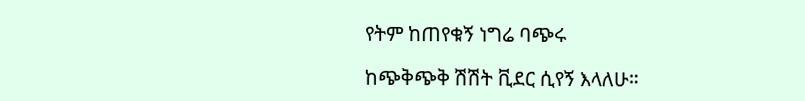የትም ከጠየቁኝ ነግሬ ባጭሩ

ከጭቅጭቅ ሽሽት ቪደር ሲየኝ እላለሁ።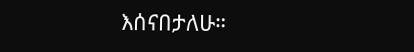እሰናበታለሁ።